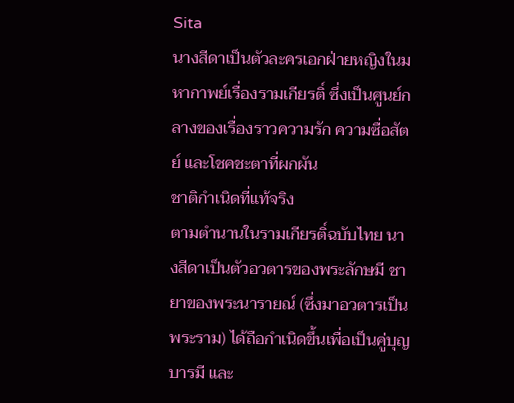Sita
นางสีดาเป็นตัวละครเอกฝ่ายหญิงในมหากาพย์เรื่องรามเกียรติ์ ซึ่งเป็นศูนย์กลางของเรื่องราวความรัก ความซื่อสัตย์ และโชคชะตาที่ผกผัน
ชาติกำเนิดที่แท้จริง
ตามตำนานในรามเกียรติ์ฉบับไทย นางสีดาเป็นตัวอวตารของพระลักษมี ชายาของพระนารายณ์ (ซึ่งมาอวตารเป็นพระราม) ได้ถือกำเนิดขึ้นเพื่อเป็นคู่บุญบารมี และ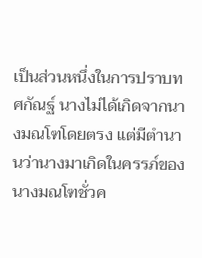เป็นส่วนหนึ่งในการปราบทศกัณฐ์ นางไม่ได้เกิดจากนางมณโฑโดยตรง แต่มีตำนานว่านางมาเกิดในครรภ์ของนางมณโฑชั่วค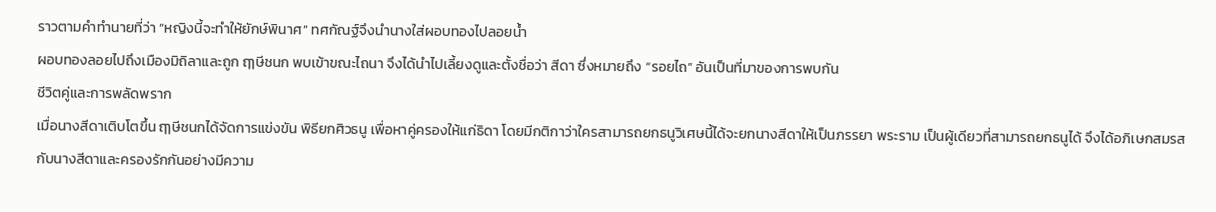ราวตามคำทำนายที่ว่า “หญิงนี้จะทำให้ยักษ์พินาศ” ทศกัณฐ์จึงนำนางใส่ผอบทองไปลอยน้ำ
ผอบทองลอยไปถึงเมืองมิถิลาและถูก ฤๅษีชนก พบเข้าขณะไถนา จึงได้นำไปเลี้ยงดูและตั้งชื่อว่า สีดา ซึ่งหมายถึง “รอยไถ” อันเป็นที่มาของการพบกัน
ชีวิตคู่และการพลัดพราก
เมื่อนางสีดาเติบโตขึ้น ฤๅษีชนกได้จัดการแข่งขัน พิธียกศิวธนู เพื่อหาคู่ครองให้แก่ธิดา โดยมีกติกาว่าใครสามารถยกธนูวิเศษนี้ได้จะยกนางสีดาให้เป็นภรรยา พระราม เป็นผู้เดียวที่สามารถยกธนูได้ จึงได้อภิเษกสมรสกับนางสีดาและครองรักกันอย่างมีความ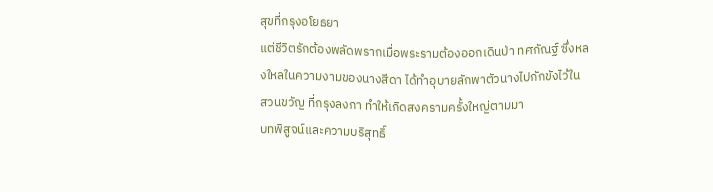สุขที่กรุงอโยธยา
แต่ชีวิตรักต้องพลัดพรากเมื่อพระรามต้องออกเดินป่า ทศกัณฐ์ ซึ่งหลงใหลในความงามของนางสีดา ได้ทำอุบายลักพาตัวนางไปกักขังไว้ใน สวนขวัญ ที่กรุงลงกา ทำให้เกิดสงครามครั้งใหญ่ตามมา
บทพิสูจน์และความบริสุทธิ์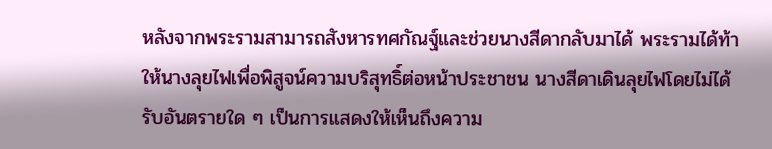หลังจากพระรามสามารถสังหารทศกัณฐ์และช่วยนางสีดากลับมาได้ พระรามได้ท้าให้นางลุยไฟเพื่อพิสูจน์ความบริสุทธิ์ต่อหน้าประชาชน นางสีดาเดินลุยไฟโดยไม่ได้รับอันตรายใด ๆ เป็นการแสดงให้เห็นถึงความ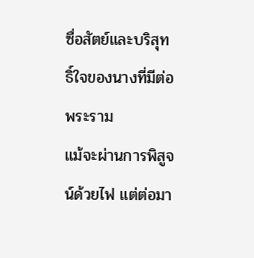ซื่อสัตย์และบริสุทธิ์ใจของนางที่มีต่อพระราม
แม้จะผ่านการพิสูจน์ด้วยไฟ แต่ต่อมา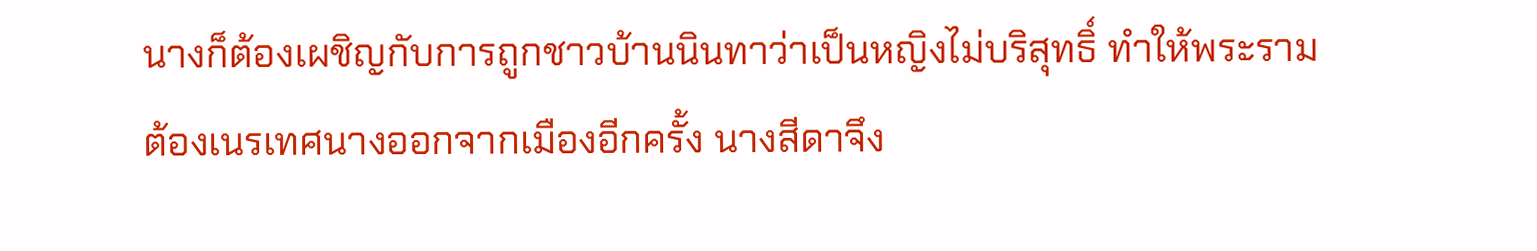นางก็ต้องเผชิญกับการถูกชาวบ้านนินทาว่าเป็นหญิงไม่บริสุทธิ์ ทำให้พระรามต้องเนรเทศนางออกจากเมืองอีกครั้ง นางสีดาจึง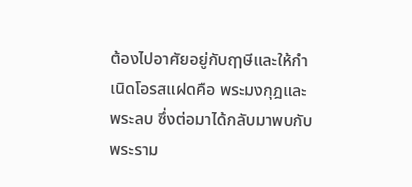ต้องไปอาศัยอยู่กับฤๅษีและให้กำเนิดโอรสแฝดคือ พระมงกุฎและพระลบ ซึ่งต่อมาได้กลับมาพบกับพระราม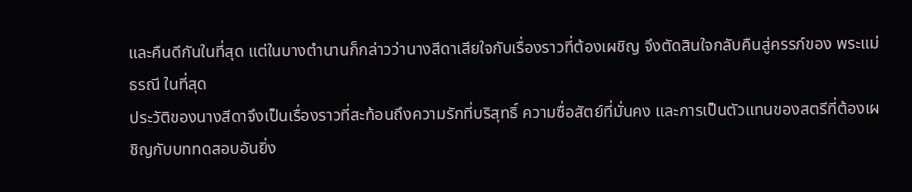และคืนดีกันในที่สุด แต่ในบางตำนานก็กล่าวว่านางสีดาเสียใจกับเรื่องราวที่ต้องเผชิญ จึงตัดสินใจกลับคืนสู่ครรภ์ของ พระแม่ธรณี ในที่สุด
ประวัติของนางสีดาจึงเป็นเรื่องราวที่สะท้อนถึงความรักที่บริสุทธิ์ ความซื่อสัตย์ที่มั่นคง และการเป็นตัวแทนของสตรีที่ต้องเผชิญกับบททดสอบอันยิ่ง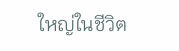ใหญ่ในชีวิต